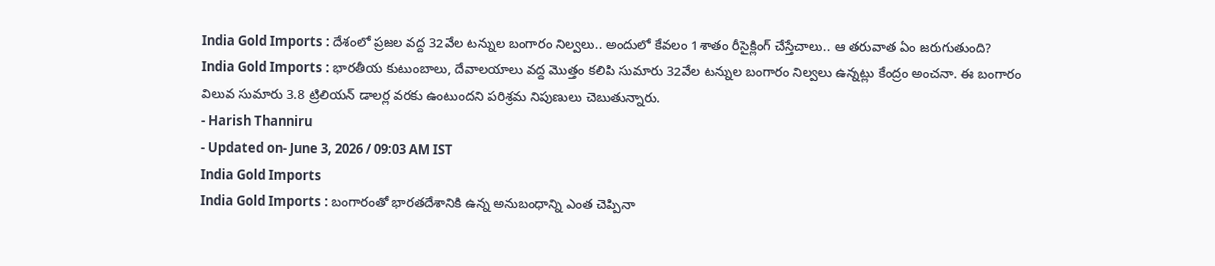India Gold Imports : దేశంలో ప్రజల వద్ద 32వేల టన్నుల బంగారం నిల్వలు.. అందులో కేవలం 1శాతం రీసైక్లింగ్ చేస్తేచాలు.. ఆ తరువాత ఏం జరుగుతుంది?
India Gold Imports : భారతీయ కుటుంబాలు, దేవాలయాలు వద్ద మొత్తం కలిపి సుమారు 32వేల టన్నుల బంగారం నిల్వలు ఉన్నట్లు కేంద్రం అంచనా. ఈ బంగారం విలువ సుమారు 3.8 ట్రిలియన్ డాలర్ల వరకు ఉంటుందని పరిశ్రమ నిపుణులు చెబుతున్నారు.
- Harish Thanniru
- Updated on- June 3, 2026 / 09:03 AM IST
India Gold Imports
India Gold Imports : బంగారంతో భారతదేశానికి ఉన్న అనుబంధాన్ని ఎంత చెప్పినా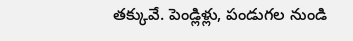తక్కువే. పెండ్లిళ్లు, పండుగల నుండి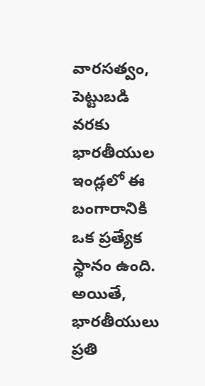వారసత్వం, పెట్టుబడి వరకు భారతీయుల ఇండ్లలో ఈ బంగారానికి ఒక ప్రత్యేక స్థానం ఉంది. అయితే, భారతీయులు ప్రతి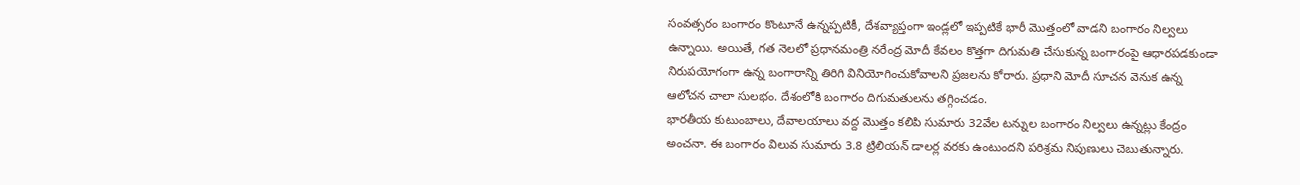సంవత్సరం బంగారం కొంటూనే ఉన్నప్పటికీ, దేశవ్యాప్తంగా ఇండ్లలో ఇప్పటికే భారీ మొత్తంలో వాడని బంగారం నిల్వలు ఉన్నాయి. అయితే, గత నెలలో ప్రధానమంత్రి నరేంద్ర మోదీ కేవలం కొత్తగా దిగుమతి చేసుకున్న బంగారంపై ఆధారపడకుండా నిరుపయోగంగా ఉన్న బంగారాన్ని తిరిగి వినియోగించుకోవాలని ప్రజలను కోరారు. ప్రధాని మోదీ సూచన వెనుక ఉన్న ఆలోచన చాలా సులభం. దేశంలోకి బంగారం దిగుమతులను తగ్గించడం.
భారతీయ కుటుంబాలు, దేవాలయాలు వద్ద మొత్తం కలిపి సుమారు 32వేల టన్నుల బంగారం నిల్వలు ఉన్నట్లు కేంద్రం అంచనా. ఈ బంగారం విలువ సుమారు 3.8 ట్రిలియన్ డాలర్ల వరకు ఉంటుందని పరిశ్రమ నిపుణులు చెబుతున్నారు.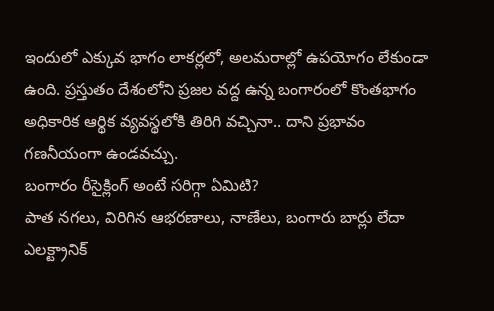ఇందులో ఎక్కువ భాగం లాకర్లలో, అలమరాల్లో ఉపయోగం లేకుండా ఉంది. ప్రస్తుతం దేశంలోని ప్రజల వద్ద ఉన్న బంగారంలో కొంతభాగం అధికారిక ఆర్థిక వ్యవస్థలోకి తిరిగి వచ్చినా.. దాని ప్రభావం గణనీయంగా ఉండవచ్చు.
బంగారం రీసైక్లింగ్ అంటే సరిగ్గా ఏమిటి?
పాత నగలు, విరిగిన ఆభరణాలు, నాణేలు, బంగారు బార్లు లేదా ఎలక్ట్రానిక్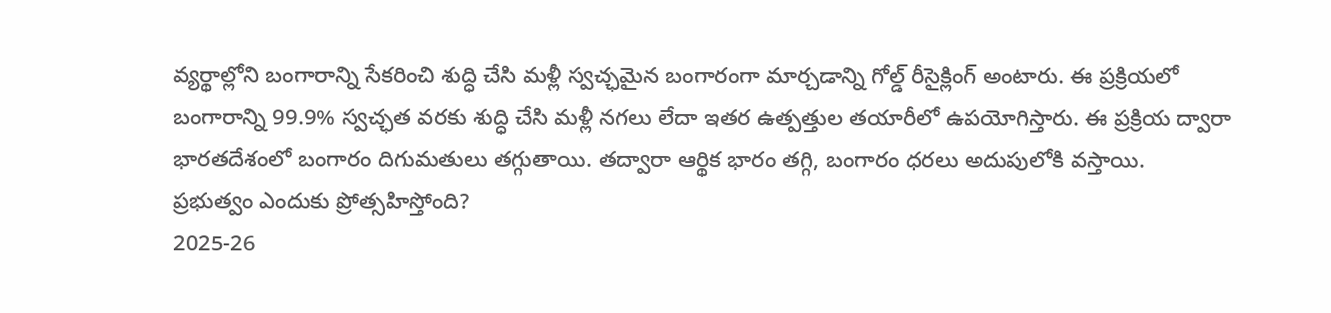వ్యర్థాల్లోని బంగారాన్ని సేకరించి శుద్ధి చేసి మళ్లీ స్వచ్ఛమైన బంగారంగా మార్చడాన్ని గోల్డ్ రీసైక్లింగ్ అంటారు. ఈ ప్రక్రియలో బంగారాన్ని 99.9% స్వచ్ఛత వరకు శుద్ధి చేసి మళ్లీ నగలు లేదా ఇతర ఉత్పత్తుల తయారీలో ఉపయోగిస్తారు. ఈ ప్రక్రియ ద్వారా భారతదేశంలో బంగారం దిగుమతులు తగ్గుతాయి. తద్వారా ఆర్థిక భారం తగ్గి, బంగారం ధరలు అదుపులోకి వస్తాయి.
ప్రభుత్వం ఎందుకు ప్రోత్సహిస్తోంది?
2025-26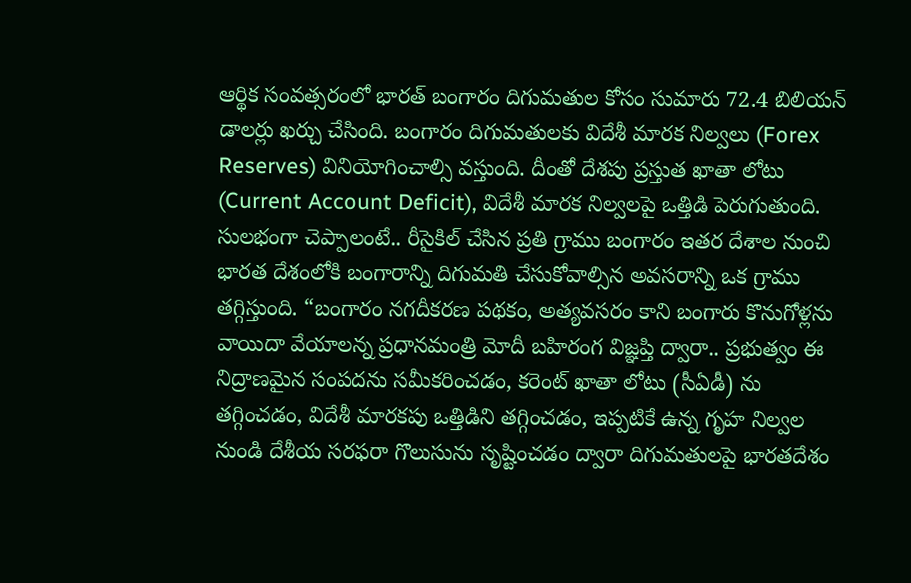ఆర్థిక సంవత్సరంలో భారత్ బంగారం దిగుమతుల కోసం సుమారు 72.4 బిలియన్ డాలర్లు ఖర్చు చేసింది. బంగారం దిగుమతులకు విదేశీ మారక నిల్వలు (Forex Reserves) వినియోగించాల్సి వస్తుంది. దీంతో దేశపు ప్రస్తుత ఖాతా లోటు (Current Account Deficit), విదేశీ మారక నిల్వలపై ఒత్తిడి పెరుగుతుంది. సులభంగా చెప్పాలంటే.. రీసైకిల్ చేసిన ప్రతి గ్రాము బంగారం ఇతర దేశాల నుంచి భారత దేశంలోకి బంగారాన్ని దిగుమతి చేసుకోవాల్సిన అవసరాన్ని ఒక గ్రాము తగ్గిస్తుంది. “బంగారం నగదీకరణ పథకం, అత్యవసరం కాని బంగారు కొనుగోళ్లను వాయిదా వేయాలన్న ప్రధానమంత్రి మోదీ బహిరంగ విజ్ఞప్తి ద్వారా.. ప్రభుత్వం ఈ నిద్రాణమైన సంపదను సమీకరించడం, కరెంట్ ఖాతా లోటు (సీఏడీ) ను తగ్గించడం, విదేశీ మారకపు ఒత్తిడిని తగ్గించడం, ఇప్పటికే ఉన్న గృహ నిల్వల నుండి దేశీయ సరఫరా గొలుసును సృష్టించడం ద్వారా దిగుమతులపై భారతదేశం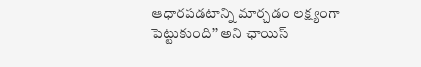ఆధారపడటాన్ని మార్చడం లక్ష్యంగా పెట్టుకుంది’’ అని ఛాయిస్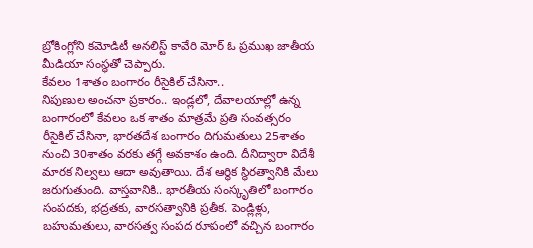బ్రోకింగ్లోని కమోడిటీ అనలిస్ట్ కావేరి మోర్ ఓ ప్రముఖ జాతీయ మీడియా సంస్థతో చెప్పారు.
కేవలం 1శాతం బంగారం రీసైకిల్ చేసినా..
నిపుణుల అంచనా ప్రకారం.. ఇండ్లలో, దేవాలయాల్లో ఉన్న బంగారంలో కేవలం ఒక శాతం మాత్రమే ప్రతి సంవత్సరం రీసైకిల్ చేసినా, భారతదేశ బంగారం దిగుమతులు 25శాతం నుంచి 30శాతం వరకు తగ్గే అవకాశం ఉంది. దీనిద్వారా విదేశీ మారక నిల్వలు ఆదా అవుతాయి. దేశ ఆర్థిక స్థిరత్వానికి మేలు జరుగుతుంది. వాస్తవానికి.. భారతీయ సంస్కృతిలో బంగారం సంపదకు, భద్రతకు, వారసత్వానికి ప్రతీక. పెండ్లిళ్లు, బహుమతులు, వారసత్వ సంపద రూపంలో వచ్చిన బంగారం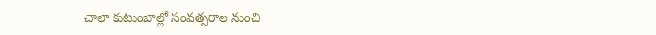చాలా కుటుంబాల్లో సంవత్సరాల నుంచి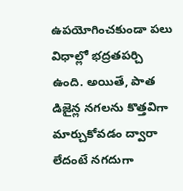ఉపయోగించకుండా పలు విధాల్లో భద్రతపర్చి ఉంది. అయితే, పాత డిజైన్ల నగలను కొత్తవిగా మార్చుకోవడం ద్వారా లేదంటే నగదుగా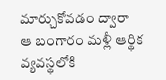మార్చుకోవడం ద్వారా ఆ బంగారం మళ్లీ ఆర్థిక వ్యవస్థలోకి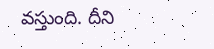వస్తుంది. దీని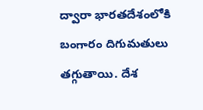ద్వారా భారతదేశంలోకి బంగారం దిగుమతులు తగ్గుతాయి. దేశ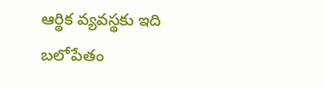ఆర్థిక వ్యవస్థకు ఇది బలోపేతం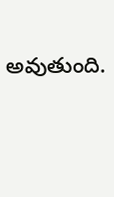అవుతుంది.